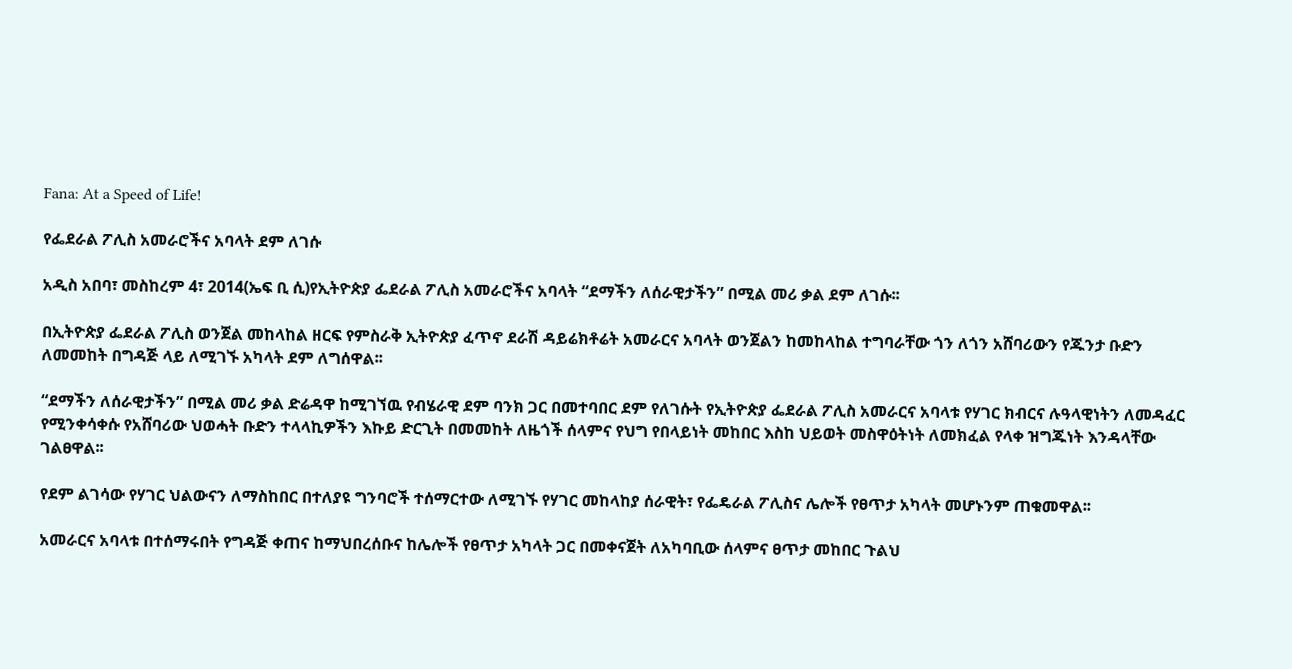Fana: At a Speed of Life!

የፌደራል ፖሊስ አመራሮችና አባላት ደም ለገሱ

አዲስ አበባ፣ መስከረም 4፣ 2014(ኤፍ ቢ ሲ)የኢትዮጵያ ፌደራል ፖሊስ አመራሮችና አባላት “ደማችን ለሰራዊታችን” በሚል መሪ ቃል ደም ለገሱ፡፡

በኢትዮጵያ ፌደራል ፖሊስ ወንጀል መከላከል ዘርፍ የምስራቅ ኢትዮጵያ ፈጥኖ ደራሽ ዳይሬክቶሬት አመራርና አባላት ወንጀልን ከመከላከል ተግባራቸው ጎን ለጎን አሸባሪውን የጁንታ ቡድን ለመመከት በግዳጅ ላይ ለሚገኙ አካላት ደም ለግሰዋል፡፡

“ደማችን ለሰራዊታችን” በሚል መሪ ቃል ድሬዳዋ ከሚገኘዉ የብሄራዊ ደም ባንክ ጋር በመተባበር ደም የለገሱት የኢትዮጵያ ፌደራል ፖሊስ አመራርና አባላቱ የሃገር ክብርና ሉዓላዊነትን ለመዳፈር የሚንቀሳቀሱ የአሸባሪው ህወሓት ቡድን ተላላኪዎችን እኩይ ድርጊት በመመከት ለዜጎች ሰላምና የህግ የበላይነት መከበር እስከ ህይወት መስዋዕትነት ለመክፈል የላቀ ዝግጁነት እንዳላቸው ገልፀዋል፡፡

የደም ልገሳው የሃገር ህልውናን ለማስከበር በተለያዩ ግንባሮች ተሰማርተው ለሚገኙ የሃገር መከላከያ ሰራዊት፣ የፌዴራል ፖሊስና ሌሎች የፀጥታ አካላት መሆኑንም ጠቁመዋል፡፡

አመራርና አባላቱ በተሰማሩበት የግዳጅ ቀጠና ከማህበረሰቡና ከሌሎች የፀጥታ አካላት ጋር በመቀናጀት ለአካባቢው ሰላምና ፀጥታ መከበር ጉልህ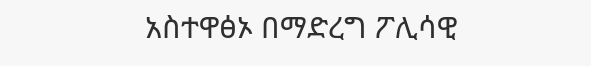አስተዋፅኦ በማድረግ ፖሊሳዊ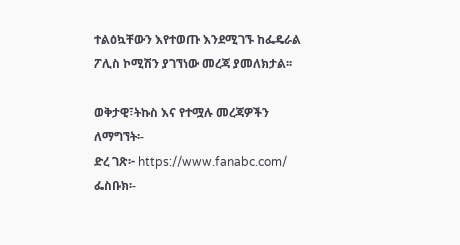ተልዕኳቸውን እየተወጡ እንደሚገኙ ከፌዴራል ፖሊስ ኮሚሽን ያገኘነው መረጃ ያመለክታል፡፡

ወቅታዊ፣ትኩስ እና የተሟሉ መረጃዎችን ለማግኘት፡-
ድረ ገጽ፦ https://www.fanabc.com/
ፌስቡክ፡-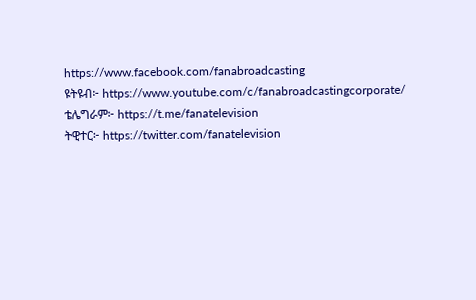https://www.facebook.com/fanabroadcasting
ዩትዩብ፦ https://www.youtube.com/c/fanabroadcastingcorporate/
ቴሌግራም፦ https://t.me/fanatelevision
ትዊተር፦ https://twitter.com/fanatelevision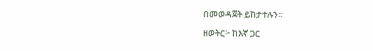በመወዳጀት ይከታተሉን፡፡
ዘወትር፦ ከእኛ ጋር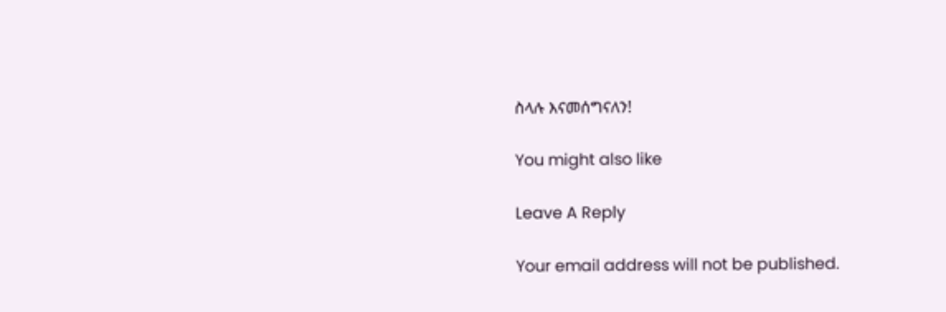ስላሉ እናመሰግናለን!

You might also like

Leave A Reply

Your email address will not be published.